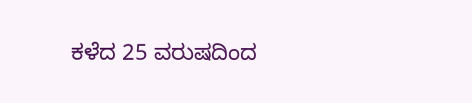ಕಳೆದ 25 ವರುಷದಿಂದ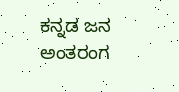ಕನ್ನಡ ಜನ ಅಂತರಂಗ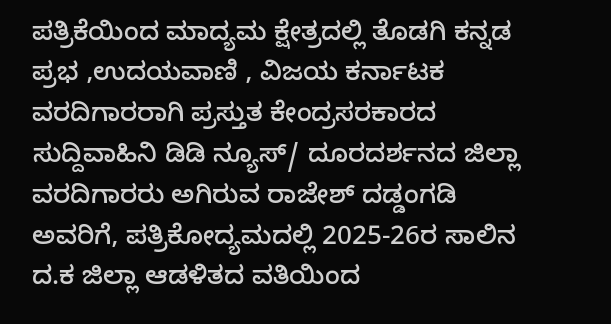ಪತ್ರಿಕೆಯಿಂದ ಮಾದ್ಯಮ ಕ್ಷೇತ್ರದಲ್ಲಿ ತೊಡಗಿ ಕನ್ನಡ ಪ್ರಭ ,ಉದಯವಾಣಿ , ವಿಜಯ ಕರ್ನಾಟಕ ವರದಿಗಾರರಾಗಿ ಪ್ರಸ್ತುತ ಕೇಂದ್ರಸರಕಾರದ ಸುದ್ದಿವಾಹಿನಿ ಡಿಡಿ ನ್ಯೂಸ್/ ದೂರದರ್ಶನದ ಜಿಲ್ಲಾ ವರದಿಗಾರರು ಅಗಿರುವ ರಾಜೇಶ್ ದಡ್ಡಂಗಡಿ ಅವರಿಗೆ, ಪತ್ರಿಕೋದ್ಯಮದಲ್ಲಿ 2025-26ರ ಸಾಲಿನ ದ.ಕ ಜಿಲ್ಲಾ ಆಡಳಿತದ ವತಿಯಿಂದ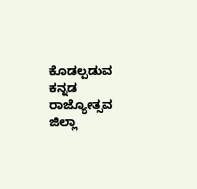ಕೊಡಲ್ಪಡುವ ಕನ್ನಡ ರಾಜ್ಯೋತ್ಸವ ಜಿಲ್ಲಾ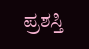ಪ್ರಶಸ್ತಿ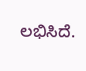ಲಭಿಸಿದೆ.